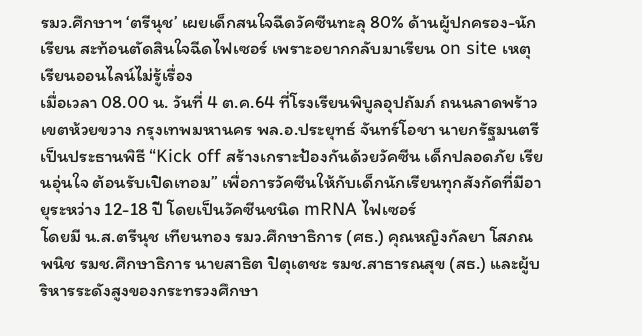รมว.ศึกษาฯ ‘ตรีนุช’ เผยเด็กสนใจฉีดวัคซีนทะลุ 80% ด้านผู้ปกครอง-นักเรียน สะท้อนตัดสินใจฉีดไฟเซอร์ เพราะอยากกลับมาเรียน on site เหตุเรียนออนไลน์ไม่รู้เรื่อง
เมื่อเวลา 08.00 น. วันที่ 4 ต.ค.64 ที่โรงเรียนพิบูลอุปถัมภ์ ถนนลาดพร้าว เขตห้วยขวาง กรุงเทพมหานคร พล.อ.ประยุทธ์ จันทร์โอชา นายกรัฐมนตรี เป็นประธานพิธี “Kick off สร้างเกราะป้องกันด้วยวัคซีน เด็กปลอดภัย เรียนอุ่นใจ ต้อนรับเปิดเทอม” เพื่อการวัคซีนให้กับเด็กนักเรียนทุกสังกัดที่มีอายุระหว่าง 12-18 ปี โดยเป็นวัคซีนชนิด mRNA ไฟเซอร์
โดยมี น.ส.ตรีนุช เทียนทอง รมว.ศึกษาธิการ (ศธ.) คุณหญิงกัลยา โสภณพนิช รมช.ศึกษาธิการ นายสาธิต ปิตุเตชะ รมช.สาธารณสุข (สธ.) และผู้บริหารระดังสูงของกระทรวงศึกษา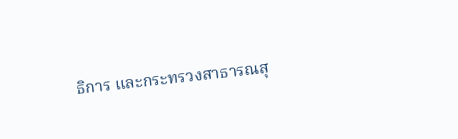ธิการ และกระทรวงสาธารณสุ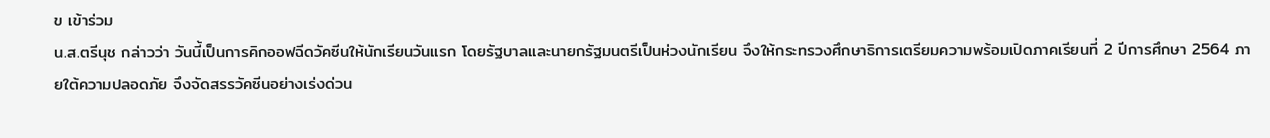ข เข้าร่วม
น.ส.ตรีนุช กล่าวว่า วันนี้เป็นการคิกออฟฉีดวัคซีนให้นักเรียนวันแรก โดยรัฐบาลและนายกรัฐมนตรีเป็นห่วงนักเรียน จึงให้กระทรวงศึกษาธิการเตรียมความพร้อมเปิดภาคเรียนที่ 2 ปีการศึกษา 2564 ภายใต้ความปลอดภัย จึงจัดสรรวัคซีนอย่างเร่งด่วน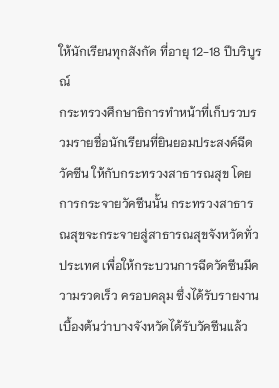ให้นักเรียนทุกสังกัด ที่อายุ 12-18 ปีบริบูรณ์
กระทรวงศึกษาธิการทำหน้าที่เก็บรวบรวมรายชื่อนักเรียนที่ยินยอมประสงค์ฉีดวัคซีน ให้กับกระทรวงสาธารณสุข โดยการกระจายวัคซีนนั้น กระทรวงสาธารณสุขจะกระจายสู่สาธารณสุขจังหวัดทั่วประเทศ เพื่อให้กระบวนการฉีดวัคซีนมีความรวดเร็ว ครอบคลุม ซึ่งได้รับรายงานเบื้องต้นว่าบางจังหวัดได้รับวัคซีนแล้ว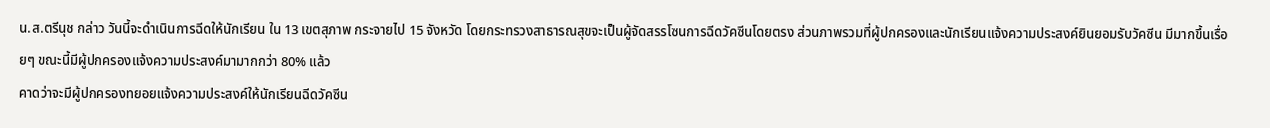น.ส.ตรีนุช กล่าว วันนี้จะดำเนินการฉีดให้นักเรียน ใน 13 เขตสุภาพ กระจายไป 15 จังหวัด โดยกระทรวงสาธารณสุขจะเป็นผู้จัดสรรโซนการฉีดวัคซีนโดยตรง ส่วนภาพรวมที่ผู้ปกครองและนักเรียนแจ้งความประสงค์ยินยอมรับวัคซีน มีมากขึ้นเรื่อยๆ ขณะนี้มีผู้ปกครองแจ้งความประสงค์มามากกว่า 80% แล้ว
คาดว่าจะมีผู้ปกครองทยอยแจ้งความประสงค์ให้นักเรียนฉีดวัคซีน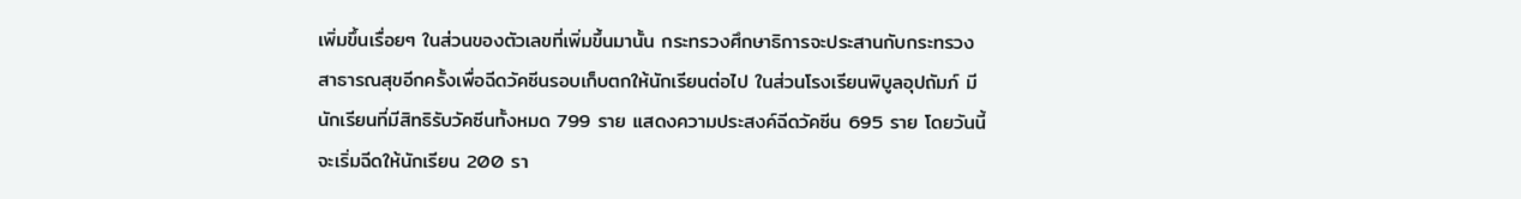เพิ่มขึ้นเรื่อยๆ ในส่วนของตัวเลขที่เพิ่มขึ้นมานั้น กระทรวงศึกษาธิการจะประสานกับกระทรวงสาธารณสุขอีกครั้งเพื่อฉีดวัคซีนรอบเก็บตกให้นักเรียนต่อไป ในส่วนโรงเรียนพิบูลอุปถัมภ์ มีนักเรียนที่มีสิทธิรับวัคซีนทั้งหมด 799 ราย แสดงความประสงค์ฉีดวัคซีน 695 ราย โดยวันนี้จะเริ่มฉีดให้นักเรียน 200 รา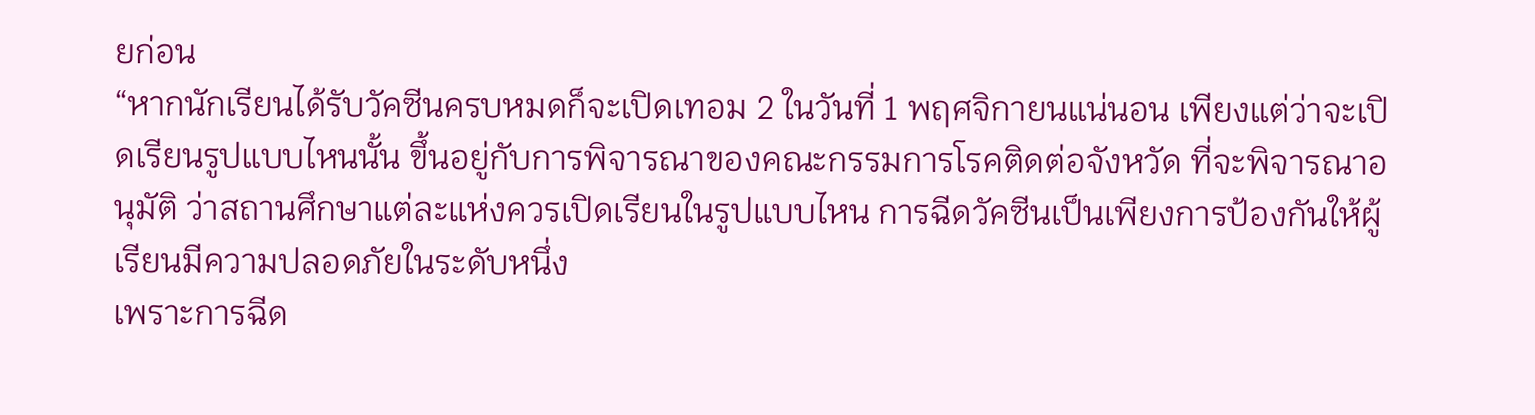ยก่อน
“หากนักเรียนได้รับวัคซีนครบหมดก็จะเปิดเทอม 2 ในวันที่ 1 พฤศจิกายนแน่นอน เพียงแต่ว่าจะเปิดเรียนรูปแบบไหนนั้น ขึ้นอยู่กับการพิจารณาของคณะกรรมการโรคติดต่อจังหวัด ที่จะพิจารณาอนุมัติ ว่าสถานศึกษาแต่ละแห่งควรเปิดเรียนในรูปแบบไหน การฉีดวัคซีนเป็นเพียงการป้องกันให้ผู้เรียนมีความปลอดภัยในระดับหนึ่ง
เพราะการฉีด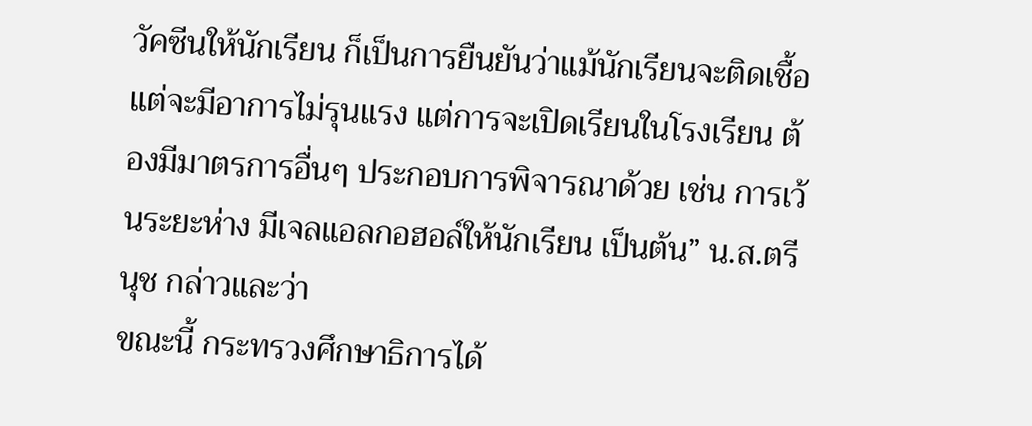วัคซีนให้นักเรียน ก็เป็นการยืนยันว่าแม้นักเรียนจะติดเชื้อ แต่จะมีอาการไม่รุนแรง แต่การจะเปิดเรียนในโรงเรียน ต้องมีมาตรการอื่นๆ ประกอบการพิจารณาด้วย เช่น การเว้นระยะห่าง มีเจลแอลกอฮอล์ให้นักเรียน เป็นต้น” น.ส.ตรีนุช กล่าวและว่า
ขณะนี้ กระทรวงศึกษาธิการได้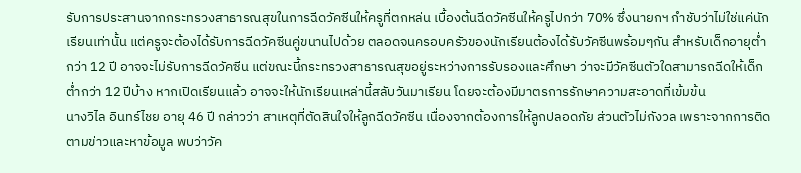รับการประสานจากกระทรวงสาธารณสุขในการฉีดวัคซีนให้ครูที่ตกหล่น เบื้องต้นฉีดวัคซีนให้ครูไปกว่า 70% ซึ่งนายกฯ กำชับว่าไม่ใช่แค่นักเรียนเท่านั้น แต่ครูจะต้องได้รับการฉีดวัคซีนคู่ขนานไปด้วย ตลอดจนครอบครัวของนักเรียนต้องได้รับวัคซีนพร้อมๆกัน สำหรับเด็กอายุต่ำกว่า 12 ปี อาจจะไม่รับการฉีดวัคซีน แต่ขณะนี้กระทรวงสาธารณสุขอยู่ระหว่างการรับรองและศึกษา ว่าจะมีวัคซีนตัวใดสามารถฉีดให้เด็กต่ำกว่า 12 ปีบ้าง หากเปิดเรียนแล้ว อาจจะให้นักเรียนเหล่านี้สลับวันมาเรียน โดยจะต้องมีมาตรการรักษาความสะอาดที่เข้มข้น
นางวิไล อินทร์ไชย อายุ 46 ปี กล่าวว่า สาเหตุที่ตัดสินใจให้ลูกฉีดวัคซีน เนื่องจากต้องการให้ลูกปลอดภัย ส่วนตัวไม่กังวล เพราะจากการติดตามข่าวและหาข้อมูล พบว่าวัค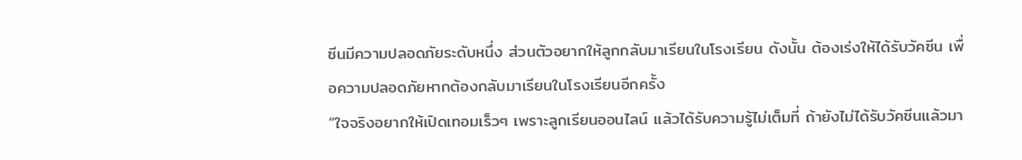ซีนมีความปลอดภัยระดับหนึ่ง ส่วนตัวอยากให้ลูกกลับมาเรียนในโรงเรียน ดังนั้น ต้องเร่งให้ได้รับวัคซีน เพื่อความปลอดภัยหากต้องกลับมาเรียนในโรงเรียนอีกครั้ง
“ใจจริงอยากให้เปิดเทอมเร็วๆ เพราะลูกเรียนออนไลน์ แล้วได้รับความรู้ไม่เต็มที่ ถ้ายังไม่ได้รับวัคซีนแล้วมา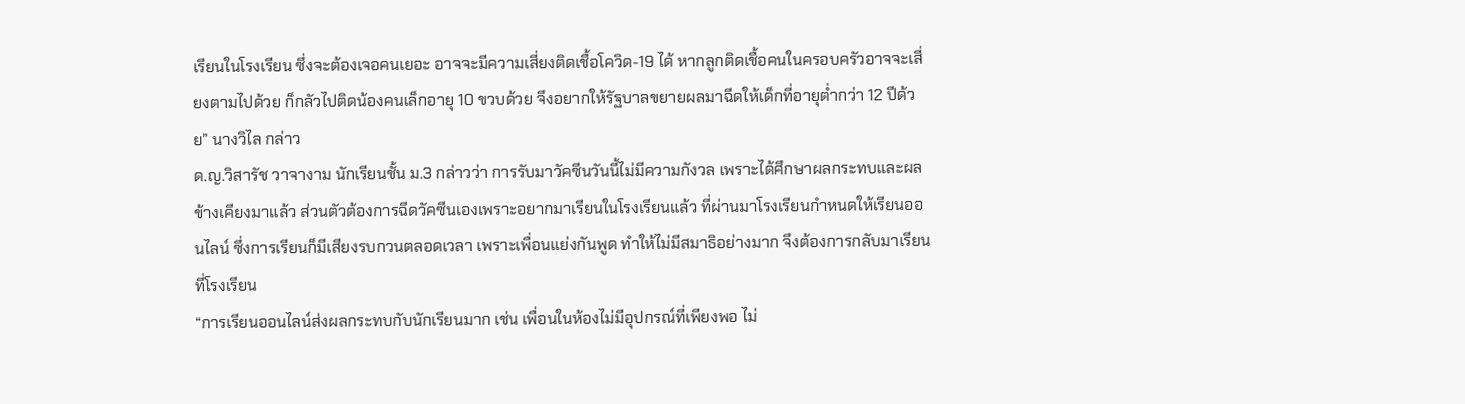เรียนในโรงเรียน ซึ่งจะต้องเจอคนเยอะ อาจจะมีความเสี่ยงติดเชื้อโควิด-19 ได้ หากลูกติดเชื้อคนในครอบครัวอาจจะเสี่ยงตามไปด้วย ก็กลัวไปติดน้องคนเล็กอายุ 10 ขวบด้วย จึงอยากให้รัฐบาลขยายผลมาฉีดให้เด็กที่อายุต่ำกว่า 12 ปีด้วย” นางวิไล กล่าว
ด.ญ.วิสารัช วาจางาม นักเรียนชั้น ม.3 กล่าวว่า การรับมาวัคซีนวันนี้ไม่มีความกังวล เพราะได้ศึกษาผลกระทบและผลข้างเคียงมาแล้ว ส่วนตัวต้องการฉีดวัคซีนเองเพราะอยากมาเรียนในโรงเรียนแล้ว ที่ผ่านมาโรงเรียนกำหนดให้เรียนออนไลน์ ซึ่งการเรียนก็มีเสียงรบกวนตลอดเวลา เพราะเพื่อนแย่งกันพูด ทำให้ไม่มีสมาธิอย่างมาก จึงต้องการกลับมาเรียนที่โรงเรียน
“การเรียนออนไลน์ส่งผลกระทบกับนักเรียนมาก เช่น เพื่อนในห้องไม่มีอุปกรณ์ที่เพียงพอ ไม่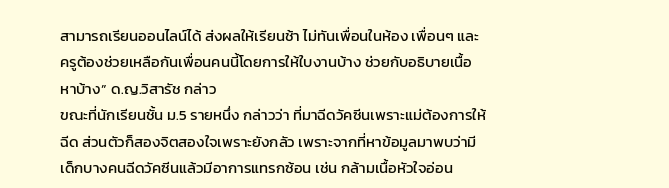สามารถเรียนออนไลน์ได้ ส่งผลให้เรียนช้า ไม่ทันเพื่อนในห้อง เพื่อนๆ และครูต้องช่วยเหลือกันเพื่อนคนนี้โดยการให้ใบงานบ้าง ช่วยกับอธิบายเนื้อหาบ้าง” ด.ญ.วิสารัช กล่าว
ขณะที่นักเรียนชั้น ม.5 รายหนึ่ง กล่าวว่า ที่มาฉีดวัคซีนเพราะแม่ต้องการให้ฉีด ส่วนตัวก็สองจิตสองใจเพราะยังกลัว เพราะจากที่หาข้อมูลมาพบว่ามีเด็กบางคนฉีดวัคซีนแล้วมีอาการแทรกซ้อน เช่น กล้ามเนื้อหัวใจอ่อน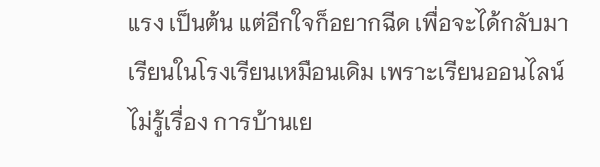แรง เป็นต้น แต่อีกใจก็อยากฉีด เพื่อจะได้กลับมาเรียนในโรงเรียนเหมือนเดิม เพราะเรียนออนไลน์ไม่รู้เรื่อง การบ้านเย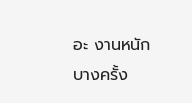อะ งานหนัก บางครั้ง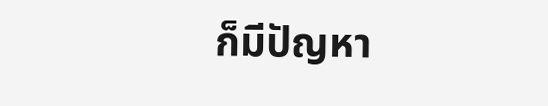ก็มีปัญหา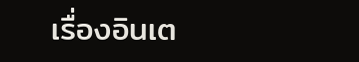เรื่องอินเต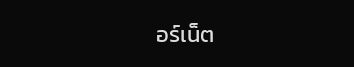อร์เน็ต